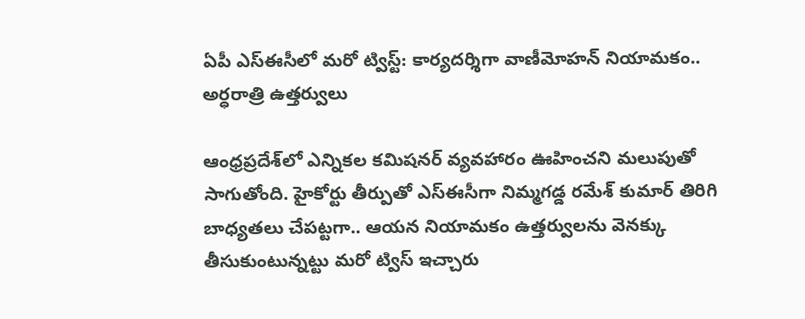ఏపీ ఎస్‌ఈసీలో మరో ట్విస్ట్: కార్యదర్శిగా వాణీమోహన్ నియామకం.. అర్ధరాత్రి ఉత్తర్వులు

ఆంధ్రప్రదేశ్‌లో ఎన్నికల కమిషనర్ వ్యవహారం ఊహించని మలుపుతో సాగుతోంది. హైకోర్టు తీర్పుతో ఎస్ఈసీగా నిమ్మగడ్డ రమేశ్ కుమార్ తిరిగి బాధ్యతలు చేపట్టగా.. ఆయన నియామకం ఉత్తర్వులను వెనక్కు తీసుకుంటున్నట్టు మరో ట్విస్ ఇచ్చారు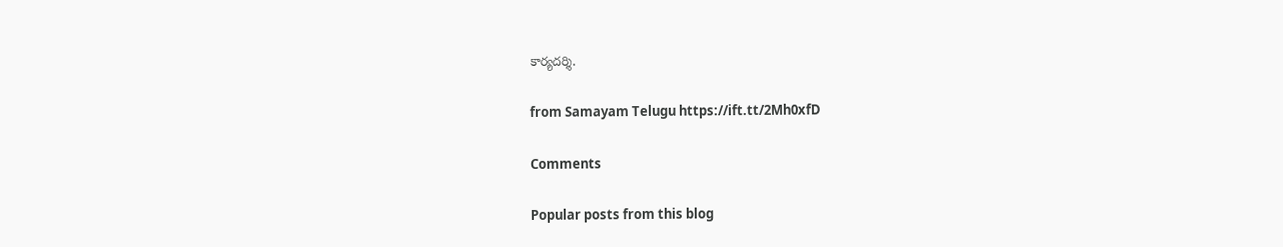కార్యదర్శి.

from Samayam Telugu https://ift.tt/2Mh0xfD

Comments

Popular posts from this blog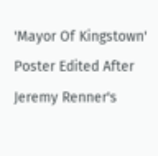'Mayor Of Kingstown' Poster Edited After Jeremy Renner's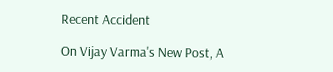Recent Accident

On Vijay Varma's New Post, A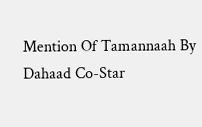Mention Of Tamannaah By Dahaad Co-Star